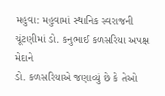મહુવા: મહુવામાં સ્થાનિક સ્વરાજની ચૂંટણીમાં ડો. કનુભાઈ કળસરિયા અપક્ષ મેદાને
ડો. કળસરિયાએ જણાવ્યું છે કે તેઓ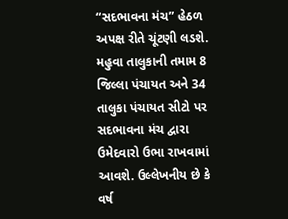“સદભાવના મંચ” હેઠળ અપક્ષ રીતે ચૂંટણી લડશે. મહુવા તાલુકાની તમામ 8 જિલ્લા પંચાયત અને 34 તાલુકા પંચાયત સીટો પર સદભાવના મંચ દ્વારા ઉમેદવારો ઉભા રાખવામાં આવશે. ઉલ્લેખનીય છે કે વર્ષ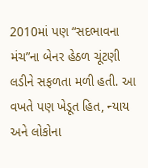2010માં પણ “સદભાવના મંચ”ના બેનર હેઠળ ચૂંટણી લડીને સફળતા મળી હતી. આ વખતે પણ ખેડૂત હિત, ન્યાય અને લોકોના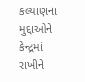કલ્યાણના મુદ્દાઓને કેન્દ્રમાં રાખીને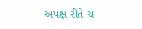અપક્ષ રીતે ચ